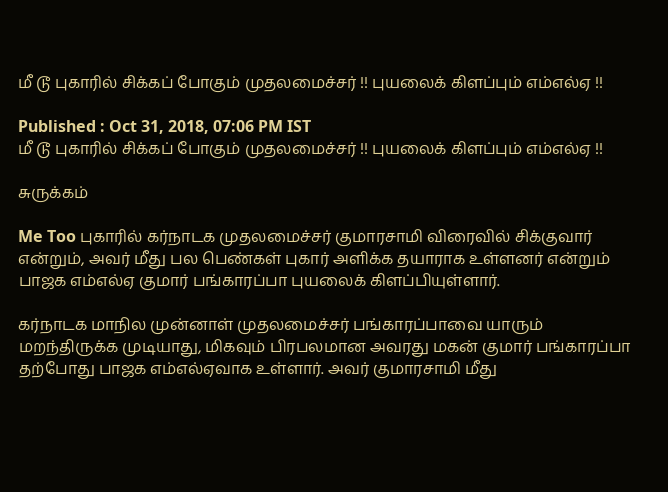மீ டூ புகாரில் சிக்கப் போகும் முதலமைச்சர் !! புயலைக் கிளப்பும் எம்எல்ஏ !!

Published : Oct 31, 2018, 07:06 PM IST
மீ டூ புகாரில் சிக்கப் போகும் முதலமைச்சர் !! புயலைக் கிளப்பும் எம்எல்ஏ !!

சுருக்கம்

Me Too புகாரில் கர்நாடக முதலமைச்சர் குமாரசாமி விரைவில் சிக்குவார் என்றும், அவர் மீது பல பெண்கள் புகார் அளிக்க தயாராக உள்ளனர் என்றும் பாஜக எம்எல்ஏ குமார் பங்காரப்பா புயலைக் கிளப்பியுள்ளார்.

கர்நாடக மாநில முன்னாள் முதலமைச்சர் பங்காரப்பாவை யாரும் மறந்திருக்க முடியாது, மிகவும் பிரபலமான அவரது மகன் குமார் பங்காரப்பா தற்போது பாஜக எம்எல்ஏவாக உள்ளார். அவர் குமாரசாமி மீது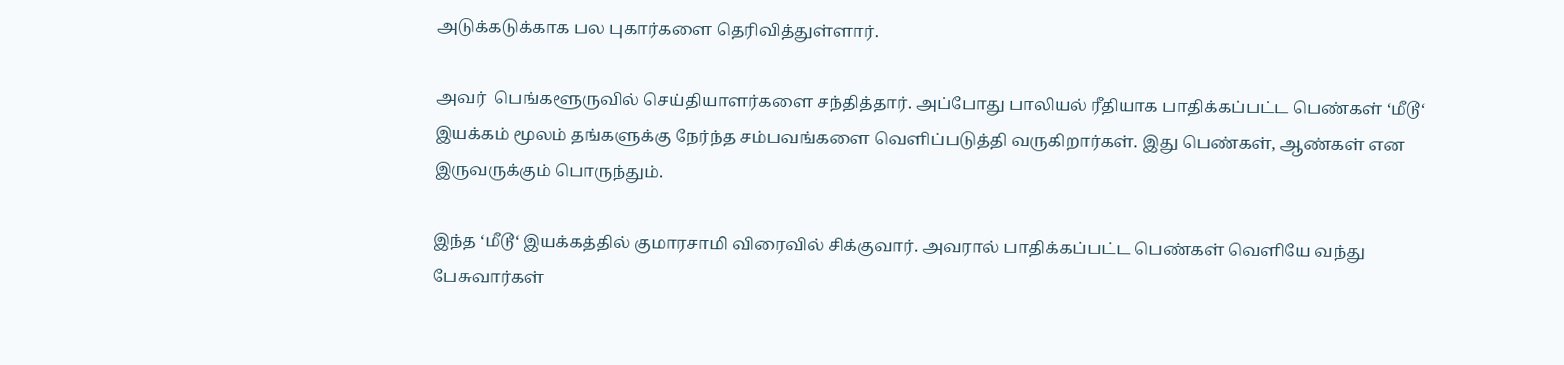அடுக்கடுக்காக பல புகார்களை தெரிவித்துள்ளார்.

அவர்  பெங்களூருவில் செய்தியாளர்களை சந்தித்தார். அப்போது பாலியல் ரீதியாக பாதிக்கப்பட்ட பெண்கள் ‘மீடூ‘ இயக்கம் மூலம் தங்களுக்கு நேர்ந்த சம்பவங்களை வெளிப்படுத்தி வருகிறார்கள். இது பெண்கள், ஆண்கள் என இருவருக்கும் பொருந்தும்.

இந்த ‘மீடூ‘ இயக்கத்தில் குமாரசாமி விரைவில் சிக்குவார். அவரால் பாதிக்கப்பட்ட பெண்கள் வெளியே வந்து பேசுவார்கள்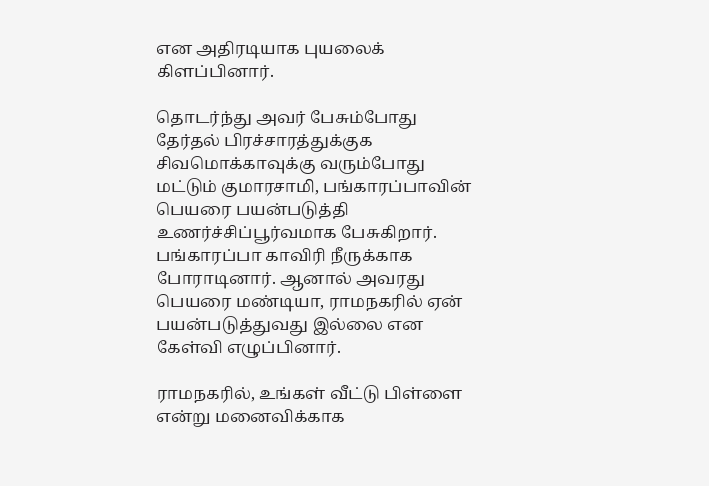என அதிரடியாக புயலைக் கிளப்பினார்.

தொடர்ந்து அவர் பேசும்போது தேர்தல் பிரச்சாரத்துக்குக சிவமொக்காவுக்கு வரும்போது மட்டும் குமாரசாமி, பங்காரப்பாவின் பெயரை பயன்படுத்தி உணர்ச்சிப்பூர்வமாக பேசுகிறார். பங்காரப்பா காவிரி நீருக்காக போராடினார். ஆனால் அவரது பெயரை மண்டியா, ராமநகரில் ஏன் பயன்படுத்துவது இல்லை என கேள்வி எழுப்பினார்.

ராமநகரில், உங்கள் வீட்டு பிள்ளை என்று மனைவிக்காக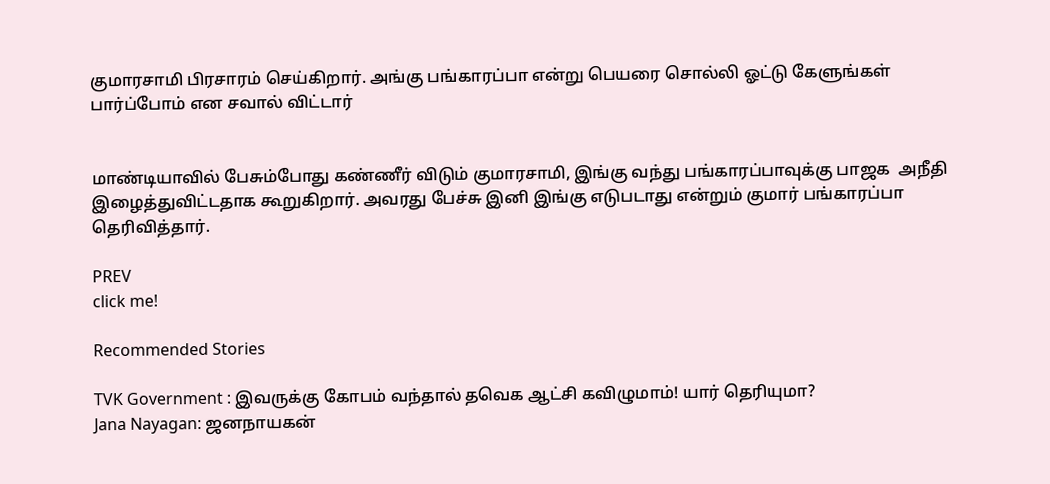குமாரசாமி பிரசாரம் செய்கிறார். அங்கு பங்காரப்பா என்று பெயரை சொல்லி ஓட்டு கேளுங்கள் பார்ப்போம் என சவால் விட்டார்


மாண்டியாவில் பேசும்போது கண்ணீர் விடும் குமாரசாமி, இங்கு வந்து பங்காரப்பாவுக்கு பாஜக  அநீதி இழைத்துவிட்டதாக கூறுகிறார். அவரது பேச்சு இனி இங்கு எடுபடாது என்றும் குமார் பங்காரப்பா தெரிவித்தார்.

PREV
click me!

Recommended Stories

TVK Government : இவருக்கு கோபம் வந்தால் தவெக ஆட்சி கவிழுமாம்! யார் தெரியுமா?
Jana Nayagan: ஜனநாயகன்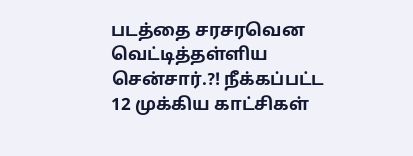படத்தை சரசரவென வெட்டித்தள்ளிய சென்சார்.?! நீக்கப்பட்ட 12 முக்கிய காட்சிகள்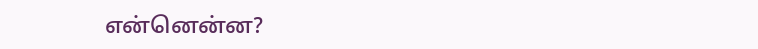என்னென்ன?